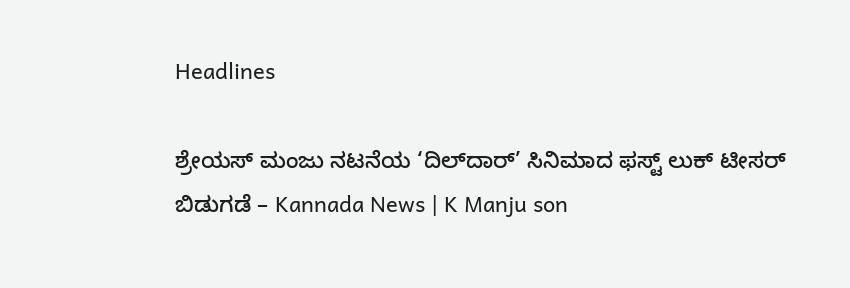Headlines

ಶ್ರೇಯಸ್ ಮಂಜು ನಟನೆಯ ‘ದಿಲ್‌ದಾರ್’ ಸಿನಿಮಾದ ಫಸ್ಟ್ ಲುಕ್ ಟೀಸರ್ ಬಿಡುಗಡೆ – Kannada News | K Manju son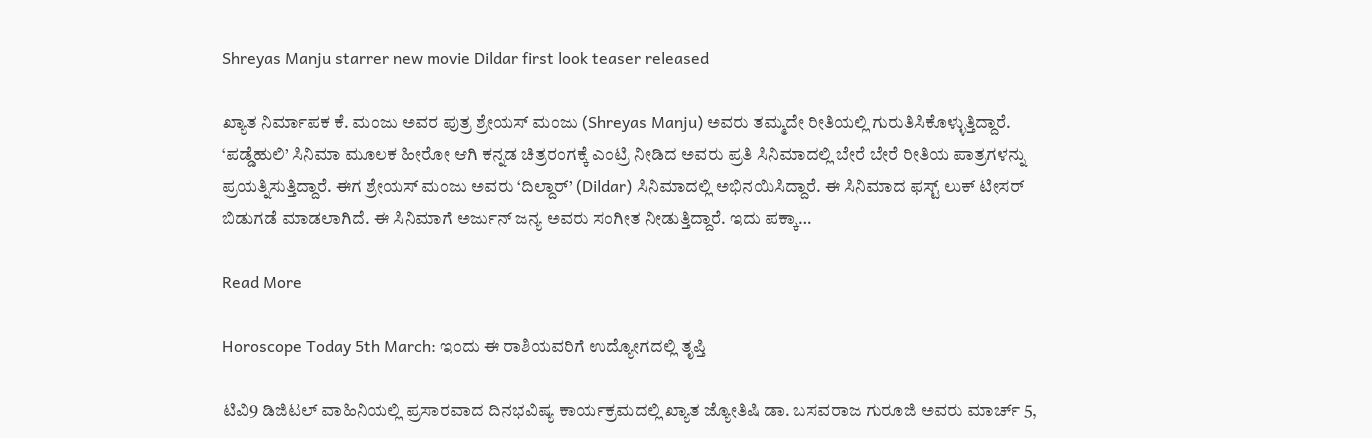Shreyas Manju starrer new movie Dildar first look teaser released

ಖ್ಯಾತ ನಿರ್ಮಾಪಕ ಕೆ. ಮಂಜು ಅವರ ಪುತ್ರ ಶ್ರೇಯಸ್ ಮಂಜು (Shreyas Manju) ಅವರು ತಮ್ಮದೇ ರೀತಿಯಲ್ಲಿ ಗುರುತಿಸಿಕೊಳ್ಳುತ್ತಿದ್ದಾರೆ. ‘ಪಡ್ಡೆಹುಲಿ’ ಸಿನಿಮಾ ಮೂಲಕ ಹೀರೋ ಆಗಿ ಕನ್ನಡ ಚಿತ್ರರಂಗಕ್ಕೆ ಎಂಟ್ರಿ ನೀಡಿದ ಅವರು ಪ್ರತಿ ಸಿನಿಮಾದಲ್ಲಿ ಬೇರೆ ಬೇರೆ ರೀತಿಯ ಪಾತ್ರಗಳನ್ನು ಪ್ರಯತ್ನಿಸುತ್ತಿದ್ದಾರೆ. ಈಗ ಶ್ರೇಯಸ್ ಮಂಜು ಅವರು ‘ದಿಲ್ದಾರ್’ (Dildar) ಸಿನಿಮಾದಲ್ಲಿ ಅಭಿನಯಿಸಿದ್ದಾರೆ. ಈ ಸಿನಿಮಾದ ಫಸ್ಟ್ ಲುಕ್ ಟೀಸರ್ ಬಿಡುಗಡೆ ಮಾಡಲಾಗಿದೆ. ಈ ಸಿನಿಮಾಗೆ ಅರ್ಜುನ್ ಜನ್ಯ ಅವರು ಸಂಗೀತ ನೀಡುತ್ತಿದ್ದಾರೆ. ಇದು ಪಕ್ಕಾ…

Read More

Horoscope Today 5th March: ಇಂದು ಈ ರಾಶಿಯವರಿಗೆ ಉದ್ಯೋಗದಲ್ಲಿ ತೃಪ್ತಿ

ಟಿವಿ9 ಡಿಜಿಟಲ್ ವಾಹಿನಿಯಲ್ಲಿ ಪ್ರಸಾರವಾದ ದಿನಭವಿಷ್ಯ ಕಾರ್ಯಕ್ರಮದಲ್ಲಿ ಖ್ಯಾತ ಜ್ಯೋತಿಷಿ ಡಾ. ಬಸವರಾಜ ಗುರೂಜಿ ಅವರು ಮಾರ್ಚ್ 5,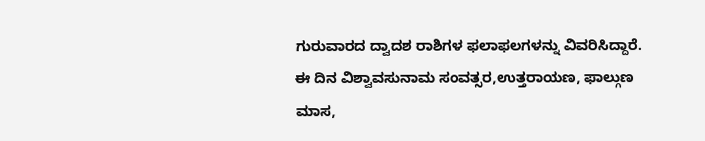ಗುರುವಾರದ ದ್ವಾದಶ ರಾಶಿಗಳ ಫಲಾಫಲಗಳನ್ನು ವಿವರಿಸಿದ್ದಾರೆ. ಈ ದಿನ ವಿಶ್ವಾವಸುನಾಮ ಸಂವತ್ಸರ,ಉತ್ತರಾಯಣ, ಫಾಲ್ಗುಣ ಮಾಸ,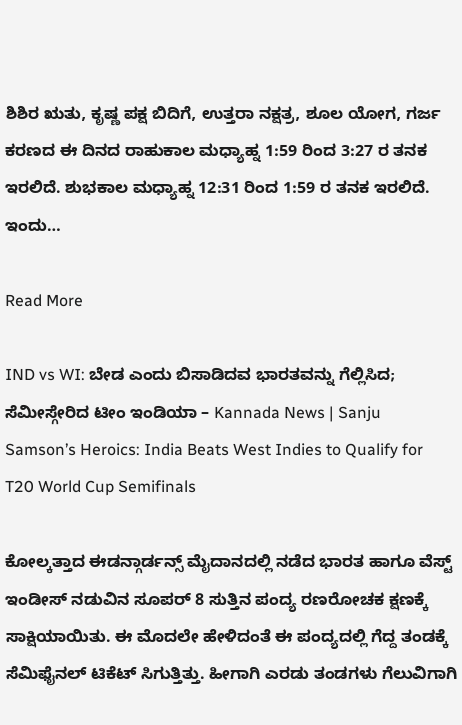ಶಿಶಿರ ಋತು, ಕೃಷ್ಣ ಪಕ್ಷ ಬಿದಿಗೆ, ಉತ್ತರಾ ನಕ್ಷತ್ರ, ಶೂಲ ಯೋಗ, ಗರ್ಜ ಕರಣದ ಈ ದಿನದ ರಾಹುಕಾಲ ಮಧ್ಯಾಹ್ನ 1:59 ರಿಂದ 3:27 ರ ತನಕ ಇರಲಿದೆ. ಶುಭಕಾಲ ಮಧ್ಯಾಹ್ನ 12:31 ರಿಂದ 1:59 ರ ತನಕ ಇರಲಿದೆ. ಇಂದು…

Read More

IND vs WI: ಬೇಡ ಎಂದು ಬಿಸಾಡಿದವ ಭಾರತವನ್ನು ಗೆಲ್ಲಿಸಿದ; ಸೆಮೀಸ್ಗೇರಿದ ಟೀಂ ಇಂಡಿಯಾ – Kannada News | Sanju Samson’s Heroics: India Beats West Indies to Qualify for T20 World Cup Semifinals

ಕೋಲ್ಕತ್ತಾದ ಈಡನ್ಗಾರ್ಡನ್ಸ್ ಮೈದಾನದಲ್ಲಿ ನಡೆದ ಭಾರತ ಹಾಗೂ ವೆಸ್ಟ್ ಇಂಡೀಸ್ ನಡುವಿನ ಸೂಪರ್ 8 ಸುತ್ತಿನ ಪಂದ್ಯ ರಣರೋಚಕ ಕ್ಷಣಕ್ಕೆ ಸಾಕ್ಷಿಯಾಯಿತು. ಈ ಮೊದಲೇ ಹೇಳಿದಂತೆ ಈ ಪಂದ್ಯದಲ್ಲಿ ಗೆದ್ದ ತಂಡಕ್ಕೆ ಸೆಮಿಫೈನಲ್ ಟಿಕೆಟ್ ಸಿಗುತ್ತಿತ್ತು. ಹೀಗಾಗಿ ಎರಡು ತಂಡಗಳು ಗೆಲುವಿಗಾಗಿ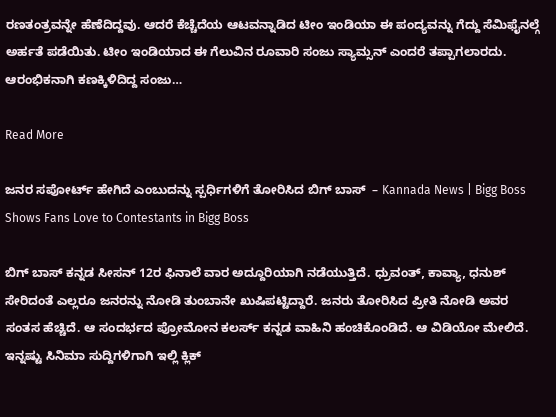ರಣತಂತ್ರವನ್ನೇ ಹೆಣೆದಿದ್ದವು. ಆದರೆ ಕೆಚ್ಚೆದೆಯ ಆಟವನ್ನಾಡಿದ ಟೀಂ ಇಂಡಿಯಾ ಈ ಪಂದ್ಯವನ್ನು ಗೆದ್ದು ಸೆಮಿಫೈನಲ್ಗೆ ಅರ್ಹತೆ ಪಡೆಯಿತು. ಟೀಂ ಇಂಡಿಯಾದ ಈ ಗೆಲುವಿನ ರೂವಾರಿ ಸಂಜು ಸ್ಯಾಮ್ಸನ್ ಎಂದರೆ ತಪ್ಪಾಗಲಾರದು. ಆರಂಭಿಕನಾಗಿ ಕಣಕ್ಕಿಳಿದಿದ್ದ ಸಂಜು…

Read More

ಜನರ ಸಪೋರ್ಟ್ ಹೇಗಿದೆ ಎಂಬುದನ್ನು ಸ್ಪರ್ಧಿಗಳಿಗೆ ತೋರಿಸಿದ ಬಿಗ್ ಬಾಸ್  – Kannada News | Bigg Boss Shows Fans Love to Contestants in Bigg Boss

ಬಿಗ್ ಬಾಸ್ ಕನ್ನಡ ಸೀಸನ್ 12ರ ಫಿನಾಲೆ ವಾರ ಅದ್ದೂರಿಯಾಗಿ ನಡೆಯುತ್ತಿದೆ. ಧ್ರುವಂತ್, ಕಾವ್ಯಾ, ಧನುಶ್ ಸೇರಿದಂತೆ ಎಲ್ಲರೂ ಜನರನ್ನು ನೋಡಿ ತುಂಬಾನೇ ಖುಷಿಪಟ್ಟಿದ್ದಾರೆ. ಜನರು ತೋರಿಸಿದ ಪ್ರೀತಿ ನೋಡಿ ಅವರ ಸಂತಸ ಹೆಚ್ಚಿದೆ. ಆ ಸಂದರ್ಭದ ಪ್ರೋಮೋನ ಕಲರ್ಸ್ ಕನ್ನಡ ವಾಹಿನಿ ಹಂಚಿಕೊಂಡಿದೆ. ಆ ವಿಡಿಯೋ ಮೇಲಿದೆ. ಇನ್ನಷ್ಟು ಸಿನಿಮಾ ಸುದ್ದಿಗಳಿಗಾಗಿ ಇಲ್ಲಿ ಕ್ಲಿಕ್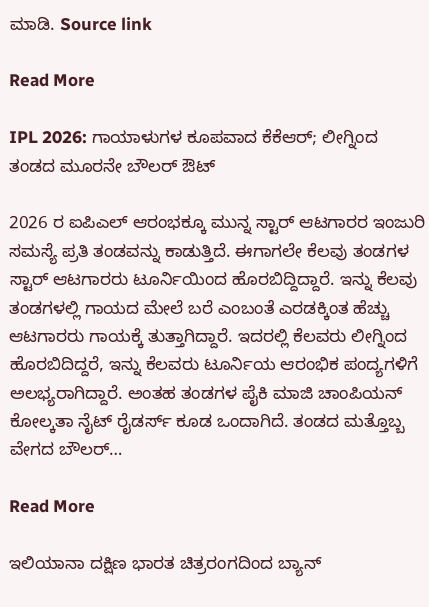ಮಾಡಿ. Source link

Read More

IPL 2026: ಗಾಯಾಳುಗಳ ಕೂಪವಾದ ಕೆಕೆಆರ್; ಲೀಗ್ನಿಂದ ತಂಡದ ಮೂರನೇ ಬೌಲರ್ ಔಟ್

2026 ರ ಐಪಿಎಲ್ ಆರಂಭಕ್ಕೂ ಮುನ್ನ ಸ್ಟಾರ್ ಆಟಗಾರರ ಇಂಜುರಿ ಸಮಸ್ಯೆ ಪ್ರತಿ ತಂಡವನ್ನು ಕಾಡುತ್ತಿದೆ. ಈಗಾಗಲೇ ಕೆಲವು ತಂಡಗಳ ಸ್ಟಾರ್ ಆಟಗಾರರು ಟೂರ್ನಿಯಿಂದ ಹೊರಬಿದ್ದಿದ್ದಾರೆ. ಇನ್ನು ಕೆಲವು ತಂಡಗಳಲ್ಲಿ ಗಾಯದ ಮೇಲೆ ಬರೆ ಎಂಬಂತೆ ಎರಡಕ್ಕಿಂತ ಹೆಚ್ಚು ಆಟಗಾರರು ಗಾಯಕ್ಕೆ ತುತ್ತಾಗಿದ್ದಾರೆ. ಇದರಲ್ಲಿ ಕೆಲವರು ಲೀಗ್ನಿಂದ ಹೊರಬಿದಿದ್ದರೆ, ಇನ್ನು ಕೆಲವರು ಟೂರ್ನಿಯ ಆರಂಭಿಕ ಪಂದ್ಯಗಳಿಗೆ ಅಲಭ್ಯರಾಗಿದ್ದಾರೆ. ಅಂತಹ ತಂಡಗಳ ಪೈಕಿ ಮಾಜಿ ಚಾಂಪಿಯನ್ ಕೋಲ್ಕತಾ ನೈಟ್ ರೈಡರ್ಸ್ ಕೂಡ ಒಂದಾಗಿದೆ. ತಂಡದ ಮತ್ತೊಬ್ಬ ವೇಗದ ಬೌಲರ್…

Read More

ಇಲಿಯಾನಾ ದಕ್ಷಿಣ ಭಾರತ ಚಿತ್ರರಂಗದಿಂದ ಬ್ಯಾನ್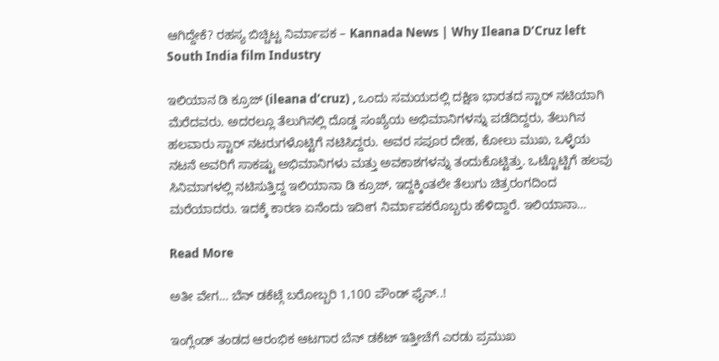ಆಗಿದ್ದೇಕೆ? ರಹಸ್ಯ ಬಿಚ್ಚಿಟ್ಟ ನಿರ್ಮಾಪಕ – Kannada News | Why Ileana D’Cruz left South India film Industry

ಇಲಿಯಾನ ಡಿ ಕ್ರೂಜ್ (ileana d’cruz) , ಒಂದು ಸಮಯದಲ್ಲಿ ದಕ್ಷಿಣ ಭಾರತದ ಸ್ಟಾರ್ ನಟಿಯಾಗಿ ಮೆರೆದವರು. ಅದರಲ್ಲೂ ತೆಲುಗಿನಲ್ಲಿ ದೊಡ್ಡ ಸಂಖ್ಯೆಯ ಅಭಿಮಾನಿಗಳನ್ನು ಪಡೆದಿದ್ದರು, ತೆಲುಗಿನ ಹಲವಾರು ಸ್ಟಾರ್ ನಟರುಗಳೊಟ್ಟಿಗೆ ನಟಿಸಿದ್ದರು. ಅವರ ಸಪೂರ ದೇಹ, ಕೋಲು ಮುಖ, ಒಳ್ಳೆಯ ನಟನೆ ಅವರಿಗೆ ಸಾಕಷ್ಟು ಅಭಿಮಾನಿಗಳು ಮತ್ತು ಅವಕಾಶಗಳನ್ನು ತಂದುಕೊಟ್ಟಿತ್ತು. ಒಟ್ಟೊಟ್ಟಿಗೆ ಹಲವು ಸಿನಿಮಾಗಳಲ್ಲಿ ನಟಿಸುತ್ತಿದ್ದ ಇಲಿಯಾನಾ ಡಿ ಕ್ರೂಜ್, ಇದ್ದಕ್ಕಿಂತಲೇ ತೆಲುಗು ಚಿತ್ರರಂಗದಿಂದ ಮರೆಯಾದರು. ಇದಕ್ಕೆ ಕಾರಣ ಏನೆಂದು ಇದೀಗ ನಿರ್ಮಾಪಕರೊಬ್ಬರು ಹೆಳಿದ್ದಾರೆ. ಇಲಿಯಾನಾ…

Read More

ಅತೀ ವೇಗ… ಬೆನ್ ಡಕೆಟ್ಗೆ ಬರೋಬ್ಬರಿ 1,100 ಪೌಂಡ್ ಫೈನ್..!

ಇಂಗ್ಲೆಂಡ್ ತಂಡದ ಆರಂಭಿಕ ಆಟಗಾರ ಬೆನ್ ಡಕೆಟ್ ಇತ್ತೀಚೆಗೆ ಎರಡು ಪ್ರಮುಖ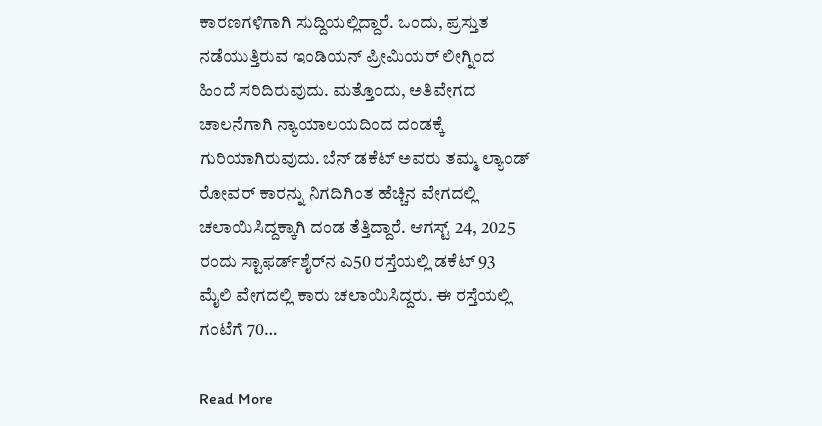ಕಾರಣಗಳಿಗಾಗಿ ಸುದ್ದಿಯಲ್ಲಿದ್ದಾರೆ. ಒಂದು, ಪ್ರಸ್ತುತ ನಡೆಯುತ್ತಿರುವ ಇಂಡಿಯನ್ ಪ್ರೀಮಿಯರ್ ಲೀಗ್ನಿಂದ ಹಿಂದೆ ಸರಿದಿರುವುದು. ಮತ್ತೊಂದು, ಅತಿವೇಗದ ಚಾಲನೆಗಾಗಿ ನ್ಯಾಯಾಲಯದಿಂದ ದಂಡಕ್ಕೆ ಗುರಿಯಾಗಿರುವುದು. ಬೆನ್ ಡಕೆಟ್ ಅವರು ತಮ್ಮ ಲ್ಯಾಂಡ್ ರೋವರ್ ಕಾರನ್ನು ನಿಗದಿಗಿಂತ ಹೆಚ್ಚಿನ ವೇಗದಲ್ಲಿ ಚಲಾಯಿಸಿದ್ದಕ್ಕಾಗಿ ದಂಡ ತೆತ್ತಿದ್ದಾರೆ. ಆಗಸ್ಟ್ 24, 2025 ರಂದು ಸ್ಟಾಫರ್ಡ್‌ಶೈರ್‌ನ ಎ50 ರಸ್ತೆಯಲ್ಲಿ ಡಕೆಟ್ 93 ಮೈಲಿ ವೇಗದಲ್ಲಿ ಕಾರು ಚಲಾಯಿಸಿದ್ದರು. ಈ ರಸ್ತೆಯಲ್ಲಿ ಗಂಟೆಗೆ 70…

Read More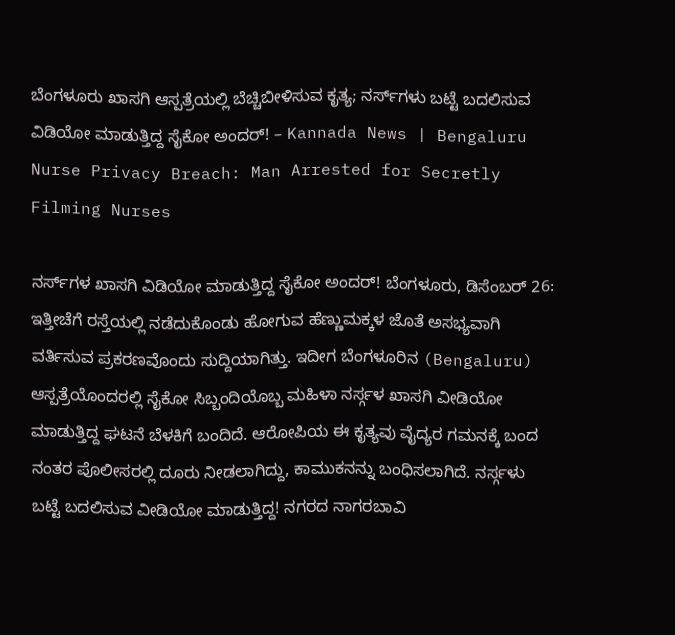ಬೆಂಗಳೂರು ಖಾಸಗಿ ಆಸ್ಪತ್ರೆಯಲ್ಲಿ ಬೆಚ್ಚಿಬೀಳಿಸುವ ಕೃತ್ಯ; ನರ್ಸ್‌ಗಳು ಬಟ್ಟೆ ಬದಲಿಸುವ ವಿಡಿಯೋ ಮಾಡುತ್ತಿದ್ದ ಸೈಕೋ ಅಂದರ್! – Kannada News | Bengaluru Nurse Privacy Breach: Man Arrested for Secretly Filming Nurses

ನರ್ಸ್‌ಗಳ ಖಾಸಗಿ ವಿಡಿಯೋ ಮಾಡುತ್ತಿದ್ದ ಸೈಕೋ ಅಂದರ್! ಬೆಂಗಳೂರು, ಡಿಸೆಂಬರ್ 26: ಇತ್ತೀಚೆಗೆ ರಸ್ತೆಯಲ್ಲಿ ನಡೆದುಕೊಂಡು ಹೋಗುವ ಹೆಣ್ಣುಮಕ್ಕಳ ಜೊತೆ ಅಸಭ್ಯವಾಗಿ ವರ್ತಿಸುವ ಪ್ರಕರಣವೊಂದು ಸುದ್ದಿಯಾಗಿತ್ತು. ಇದೀಗ ಬೆಂಗಳೂರಿನ (Bengaluru) ಆಸ್ಪತ್ರೆಯೊಂದರಲ್ಲಿ ಸೈಕೋ ಸಿಬ್ಬಂದಿಯೊಬ್ಬ ಮಹಿಳಾ ನರ್ಸ್ಗಳ ಖಾಸಗಿ ವೀಡಿಯೋ ಮಾಡುತ್ತಿದ್ದ ಘಟನೆ ಬೆಳಕಿಗೆ ಬಂದಿದೆ. ಆರೋಪಿಯ ಈ ಕೃತ್ಯವು ವೈದ್ಯರ ಗಮನಕ್ಕೆ ಬಂದ ನಂತರ ಪೊಲೀಸರಲ್ಲಿ ದೂರು ನೀಡಲಾಗಿದ್ದು, ಕಾಮುಕನನ್ನು ಬಂಧಿಸಲಾಗಿದೆ. ನರ್ಸ್ಗಳು ಬಟ್ಟೆ ಬದಲಿಸುವ ವೀಡಿಯೋ ಮಾಡುತ್ತಿದ್ದ! ನಗರದ ನಾಗರಬಾವಿ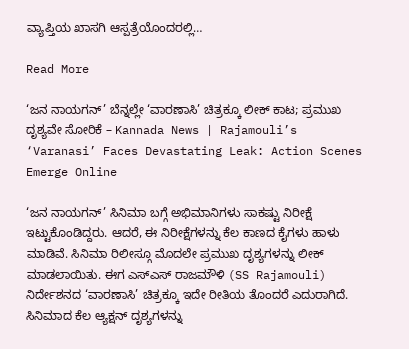ವ್ಯಾಪ್ತಿಯ ಖಾಸಗಿ ಆಸ್ಪತ್ರೆಯೊಂದರಲ್ಲಿ…

Read More

‘ಜನ ನಾಯಗನ್’ ಬೆನ್ನಲ್ಲೇ ‘ವಾರಣಾಸಿ’ ಚಿತ್ರಕ್ಕೂ ಲೀಕ್ ಕಾಟ; ಪ್ರಮುಖ ದೃಶ್ಯವೇ ಸೋರಿಕೆ – Kannada News | Rajamouli’s ‘Varanasi’ Faces Devastating Leak: Action Scenes Emerge Online

‘ಜನ ನಾಯಗನ್’ ಸಿನಿಮಾ ಬಗ್ಗೆ ಅಭಿಮಾನಿಗಳು ಸಾಕಷ್ಟು ನಿರೀಕ್ಷೆ ಇಟ್ಟುಕೊಂಡಿದ್ದರು. ಆದರೆ, ಈ ನಿರೀಕ್ಷೆಗಳನ್ನು ಕೆಲ ಕಾಣದ ಕೈಗಳು ಹಾಳು ಮಾಡಿವೆ. ಸಿನಿಮಾ ರಿಲೀಸ್ಗೂ ಮೊದಲೇ ಪ್ರಮುಖ ದೃಶ್ಯಗಳನ್ನು ಲೀಕ್ ಮಾಡಲಾಯಿತು. ಈಗ ಎಸ್ಎಸ್ ರಾಜಮೌಳಿ (SS Rajamouli) ನಿರ್ದೇಶನದ ‘ವಾರಣಾಸಿ’ ಚಿತ್ರಕ್ಕೂ ಇದೇ ರೀತಿಯ ತೊಂದರೆ ಎದುರಾಗಿದೆ. ಸಿನಿಮಾದ ಕೆಲ ಆ್ಯಕ್ಷನ್ ದೃಶ್ಯಗಳನ್ನು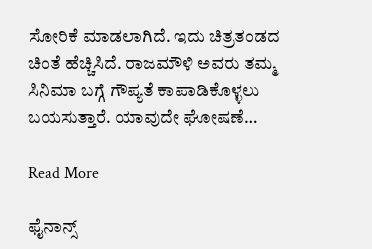ಸೋರಿಕೆ ಮಾಡಲಾಗಿದೆ. ಇದು ಚಿತ್ರತಂಡದ ಚಿಂತೆ ಹೆಚ್ಚಿಸಿದೆ. ರಾಜಮೌಳಿ ಅವರು ತಮ್ಮ ಸಿನಿಮಾ ಬಗ್ಗೆ ಗೌಪ್ಯತೆ ಕಾಪಾಡಿಕೊಳ್ಳಲು ಬಯಸುತ್ತಾರೆ. ಯಾವುದೇ ಘೋಷಣೆ…

Read More

ಫೈನಾನ್ಸ್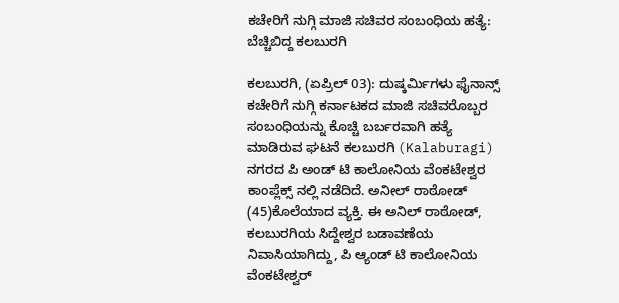ಕಚೇರಿಗೆ ನುಗ್ಗಿ ಮಾಜಿ ಸಚಿವರ ಸಂಬಂಧಿಯ ಹತ್ಯೆ: ಬೆಚ್ಚಿಬಿದ್ದ ಕಲಬುರಗಿ

ಕಲಬುರಗಿ, (ಏಪ್ರಿಲ್ 03): ದುಷ್ಕರ್ಮಿಗಳು ಫೈನಾನ್ಸ್ ಕಚೇರಿಗೆ ನುಗ್ಗಿ ಕರ್ನಾಟಕದ ಮಾಜಿ ಸಚಿವರೊಬ್ಬರ ಸಂಬಂಧಿಯನ್ನು ಕೊಚ್ಚಿ ಬರ್ಬರವಾಗಿ ಹತ್ಯೆ ಮಾಡಿರುವ ಘಟನೆ ಕಲಬುರಗಿ (Kalaburagi) ನಗರದ ಪಿ ಅಂಡ್ ಟಿ ಕಾಲೋನಿಯ ವೆಂಕಟೇಶ್ವರ ಕಾಂಪ್ಲೆಕ್ಸ್ ನಲ್ಲಿ ನಡೆದಿದೆ. ಅನೀಲ್ ರಾಠೋಡ್ (45)ಕೊಲೆಯಾದ ವ್ಯಕ್ತಿ. ಈ ಅನಿಲ್ ರಾಠೋಡ್, ಕಲಬುರಗಿಯ ಸಿದ್ದೇಶ್ವರ ಬಡಾವಣೆಯ ನಿವಾಸಿಯಾಗಿದ್ದು, ಪಿ ಆ್ಯಂಡ್ ಟಿ ಕಾಲೋನಿಯ ವೆಂಕಟೇಶ್ವರ್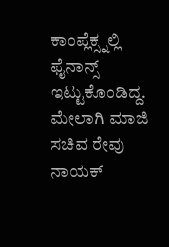ಕಾಂಪ್ಲೆಕ್ಸ್ನಲ್ಲಿ ಫೈನಾನ್ಸ್ ಇಟ್ಟುಕೊಂಡಿದ್ದ. ಮೇಲಾಗಿ ಮಾಜಿ ಸಚಿವ ರೇವು ನಾಯಕ್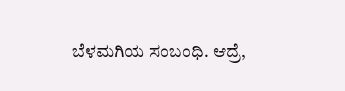ಬೆಳಮಗಿಯ ಸಂಬಂಧಿ. ಆದ್ರೆ,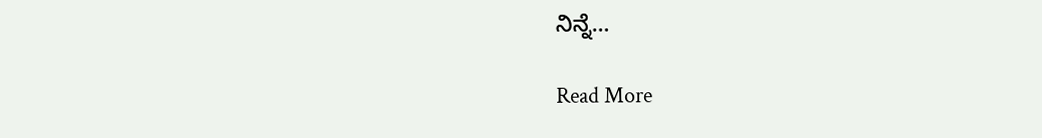ನಿನ್ನೆ…

Read More